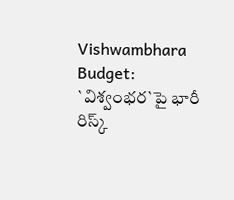Vishwambhara Budget: `విశ్వంభర`పై భారీ రిస్క్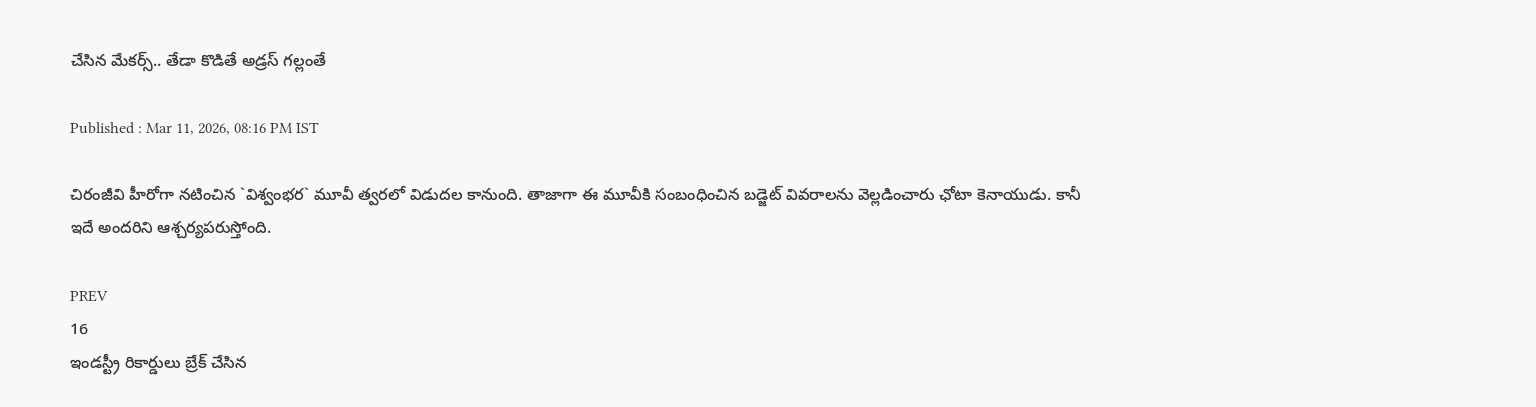చేసిన మేకర్స్.. తేడా కొడితే అడ్రస్‌ గల్లంతే

Published : Mar 11, 2026, 08:16 PM IST

చిరంజీవి హీరోగా నటించిన `విశ్వంభర` మూవీ త్వరలో విడుదల కానుంది. తాజాగా ఈ మూవీకి సంబంధించిన బడ్జెట్‌ వివరాలను వెల్లడించారు ఛోటా కెనాయుడు. కానీ ఇదే అందరిని ఆశ్చర్యపరుస్తోంది.

PREV
16
ఇండస్ట్రీ రికార్డులు బ్రేక్‌ చేసిన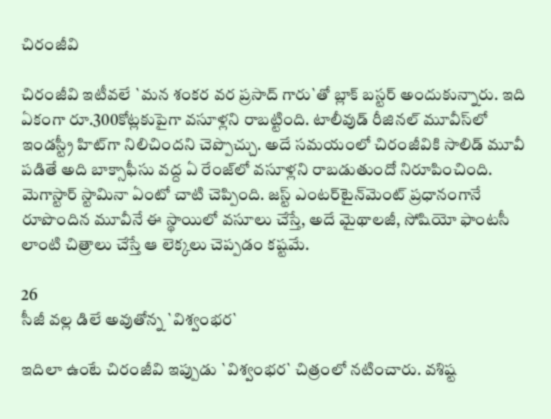చిరంజీవి

చిరంజీవి ఇటీవలే `మన శంకర వర ప్రసాద్‌ గారు`తో బ్లాక్‌ బస్టర్‌ అందుకున్నారు. ఇది ఏకంగా రూ.300కోట్లకుపైగా వసూళ్లని రాబట్టింది. టాలీవుడ్‌ రీజినల్‌ మూవీస్‌లో ఇండస్ట్రీ హిట్‌గా నిలిచిందని చెప్పొచ్చు. అదే సమయంలో చిరంజీవికి సాలిడ్‌ మూవీ పడితే అది బాక్సాఫీసు వద్ద ఏ రేంజ్‌లో వసూళ్లని రాబడుతుందో నిరూపించింది. మెగాస్టార్‌ స్టామినా ఏంటో చాటి చెప్పింది. జస్ట్ ఎంటర్‌టైన్‌మెంట్‌ ప్రధానంగానే రూపొందిన మూవీనే ఈ స్థాయిలో వసూలు చేస్తే, అదే మైథాలజీ, సోషియో ఫాంటసీ లాంటి చిత్రాలు చేస్తే ఆ లెక్కలు చెప్పడం కష్టమే.

26
సీజీ వల్ల డిలే అవుతోన్న `విశ్వంభర`

ఇదిలా ఉంటే చిరంజీవి ఇప్పుడు `విశ్వంభర` చిత్రంలో నటించారు. వశిష్ట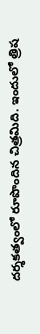దర్శకత్వంలో రూపొందిన చిత్రమిది. ఇందులో త్రిష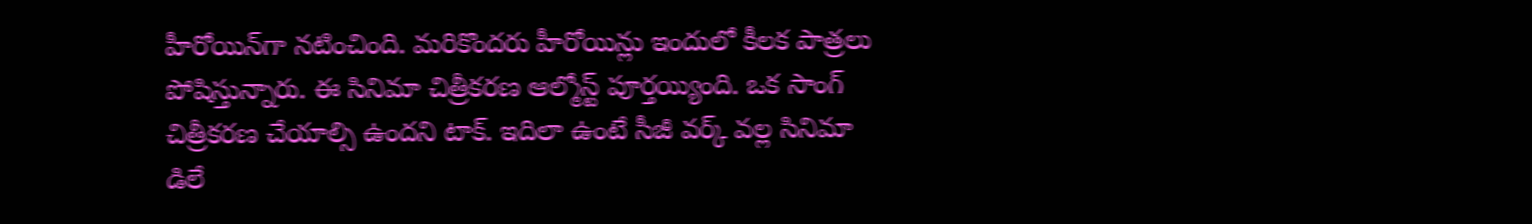హీరోయిన్‌గా నటించింది. మరికొందరు హీరోయిన్లు ఇందులో కీలక పాత్రలు పోషిస్తున్నారు. ఈ సినిమా చిత్రీకరణ ఆల్మోస్ట్ పూర్తయ్యింది. ఒక సాంగ్‌ చిత్రీకరణ చేయాల్సి ఉందని టాక్‌. ఇదిలా ఉంటే సీజీ వర్క్ వల్ల సినిమా డిలే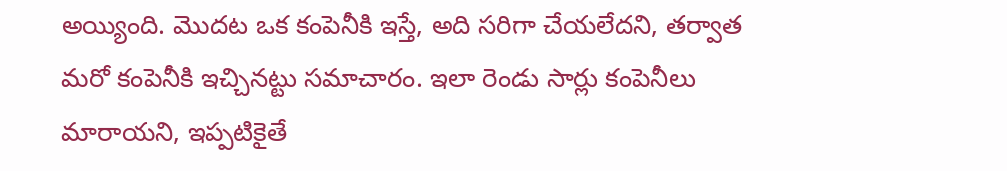అయ్యింది. మొదట ఒక కంపెనీకి ఇస్తే, అది సరిగా చేయలేదని, తర్వాత మరో కంపెనీకి ఇచ్చినట్టు సమాచారం. ఇలా రెండు సార్లు కంపెనీలు మారాయని, ఇప్పటికైతే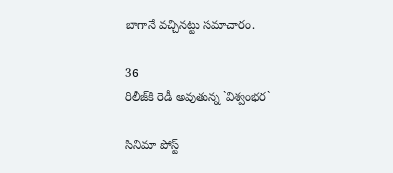బాగానే వచ్చినట్టు సమాచారం.

36
రిలీజ్‌కి రెడీ అవుతున్న `విశ్వంభర`

సినిమా పోస్ట్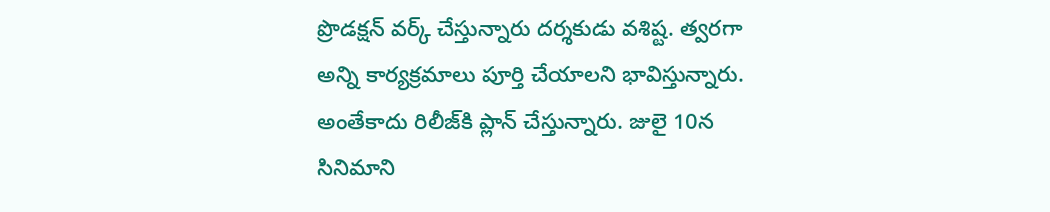ప్రొడక్షన్‌ వర్క్ చేస్తున్నారు దర్శకుడు వశిష్ట. త్వరగా అన్ని కార్యక్రమాలు పూర్తి చేయాలని భావిస్తున్నారు. అంతేకాదు రిలీజ్‌కి ప్లాన్‌ చేస్తున్నారు. జులై 10న సినిమాని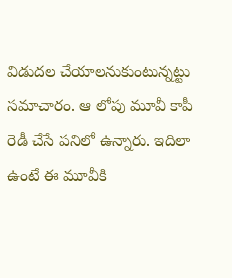విడుదల చేయాలనుకుంటున్నట్టు సమాచారం. ఆ లోపు మూవీ కాపీ రెడీ చేసే పనిలో ఉన్నారు. ఇదిలా ఉంటే ఈ మూవీకి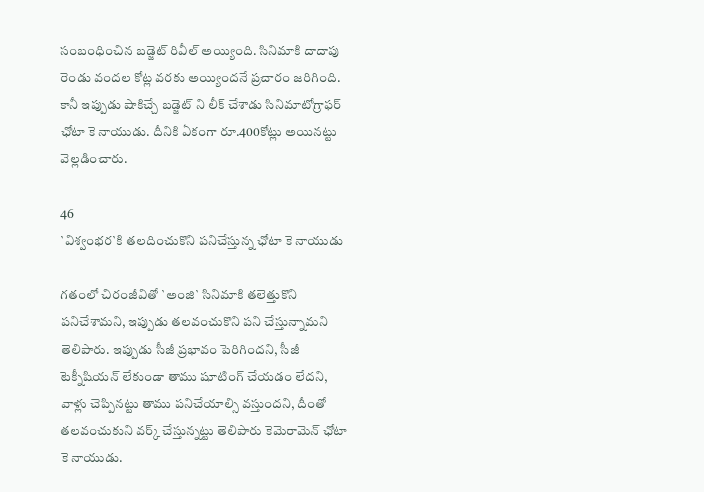సంబంధించిన బడ్జెట్‌ రివీల్‌ అయ్యింది. సినిమాకి దాదాపు రెండు వందల కోట్ల వరకు అయ్యిందనే ప్రచారం జరిగింది. కానీ ఇప్పుడు షాకిచ్చే బడ్జెట్‌ ని లీక్‌ చేశాడు సినిమాటోగ్రాఫర్‌ ఛోటా కె నాయుడు. దీనికి ఏకంగా రూ.400కోట్లు అయినట్టు వెల్లడించారు.

46
`విశ్వంభర`కి తలదించుకొని పనిచేస్తున్న ఛోటా కె నాయుడు

గతంలో చిరంజీవితో `అంజి` సినిమాకి తలెత్తుకొని పనిచేశామని, ఇప్పుడు తలవంచుకొని పని చేస్తున్నామని తెలిపారు. ఇప్పుడు సీజీ ప్రభావం పెరిగిందని, సీజీ టెక్నీషియన్ లేకుండా తాము షూటింగ్‌ చేయడం లేదని, వాళ్లు చెప్పినట్టు తాము పనిచేయాల్సి వస్తుందని, దీంతో తలవంచుకుని వర్క్ చేస్తున్నట్టు తెలిపారు కెమెరామెన్‌ ఛోటా కె నాయుడు.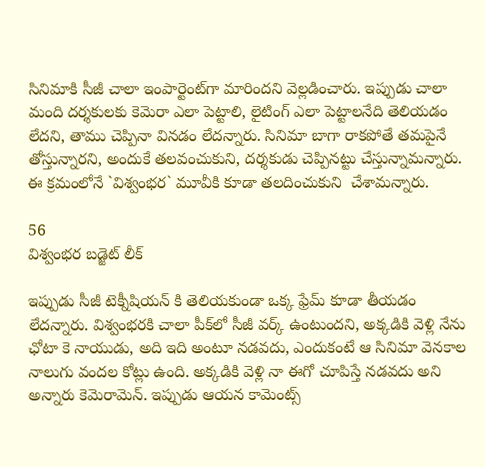సినిమాకి సీజీ చాలా ఇంపార్టెంట్‌గా మారిందని వెల్లడించారు. ఇప్పుడు చాలా మంది దర్శకులకు కెమెరా ఎలా పెట్టాలి, లైటింగ్‌ ఎలా పెట్టాలనేది తెలియడం లేదని, తాము చెప్పినా వినడం లేదన్నారు. సినిమా బాగా రాకపోతే తమపైనే తోస్తున్నారని, అందుకే తలవంచుకుని, దర్శకుడు చెప్పినట్టు చేస్తున్నామన్నారు. ఈ క్రమంలోనే `విశ్వంభర` మూవీకి కూడా తలదించుకుని  చేశామన్నారు.

56
విశ్వంభర బడ్జెట్‌ లీక్‌

ఇప్పుడు సీజీ టెక్నీషియన్‌ కి తెలియకుండా ఒక్క ఫ్రేమ్‌ కూడా తీయడం లేదన్నారు. విశ్వంభరకి చాలా పీక్‌లో సీజీ వర్క్ ఉంటుందని, అక్కడికి వెళ్లి నేను ఛోటా కె నాయుడు, అది ఇది అంటూ నడవదు, ఎందుకంటే ఆ సినిమా వెనకాల నాలుగు వందల కోట్లు ఉంది. అక్కడికి వెళ్లి నా ఈగో చూపిస్తే నడవదు అని అన్నారు కెమెరామెన్‌. ఇప్పుడు ఆయన కామెంట్స్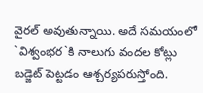వైరల్‌ అవుతున్నాయి. అదే సమయంలో `విశ్వంభర`కి నాలుగు వందల కోట్లు బడ్జెట్‌ పెట్టడం ఆశ్చర్యపరుస్తోంది.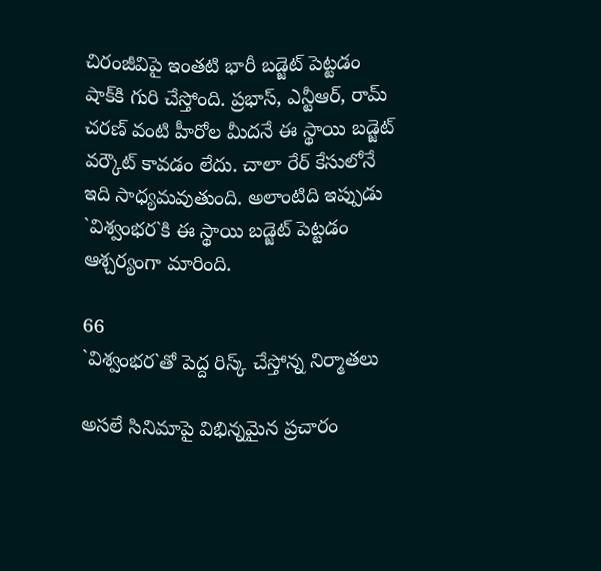చిరంజీవిపై ఇంతటి భారీ బడ్జెట్‌ పెట్టడం షాక్‌కి గురి చేస్తోంది. ప్రభాస్‌, ఎన్టీఆర్‌, రామ్‌ చరణ్‌ వంటి హీరోల మీదనే ఈ స్థాయి బడ్జెట్‌ వర్కౌట్‌ కావడం లేదు. చాలా రేర్‌ కేసులోనే ఇది సాధ్యమవుతుంది. అలాంటిది ఇప్పుడు `విశ్వంభర`కి ఈ స్థాయి బడ్జెట్‌ పెట్టడం ఆశ్చర్యంగా మారింది.

66
`విశ్వంభర`తో పెద్ద రిస్క్ చేస్తోన్న నిర్మాతలు

అసలే సినిమాపై విభిన్నమైన ప్రచారం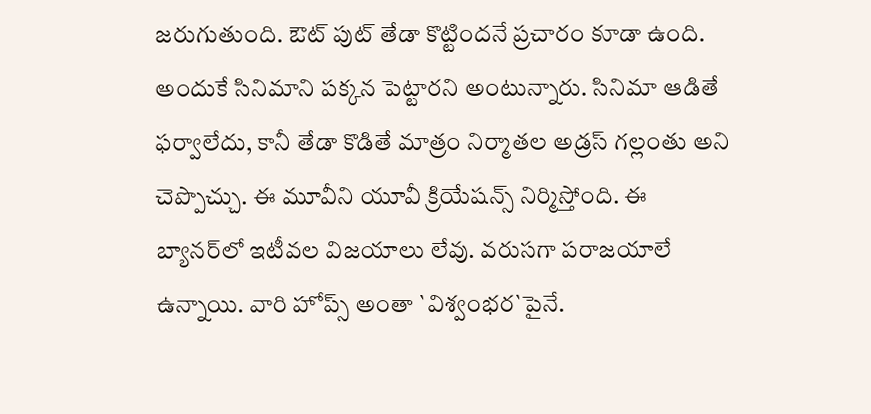జరుగుతుంది. ఔట్‌ పుట్‌ తేడా కొట్టిందనే ప్రచారం కూడా ఉంది. అందుకే సినిమాని పక్కన పెట్టారని అంటున్నారు. సినిమా ఆడితే ఫర్వాలేదు, కానీ తేడా కొడితే మాత్రం నిర్మాతల అడ్రస్‌ గల్లంతు అని చెప్పొచ్చు. ఈ మూవీని యూవీ క్రియేషన్స్ నిర్మిస్తోంది. ఈ బ్యానర్‌లో ఇటీవల విజయాలు లేవు. వరుసగా పరాజయాలే ఉన్నాయి. వారి హోప్స్ అంతా `విశ్వంభర`పైనే.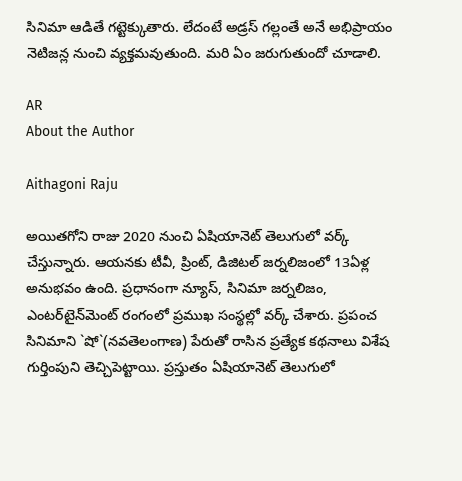సినిమా ఆడితే గట్టెక్కుతారు. లేదంటే అడ్రస్‌ గల్లంతే అనే అభిప్రాయం నెటిజన్ల నుంచి వ్యక్తమవుతుంది. మరి ఏం జరుగుతుందో చూడాలి.

AR
About the Author

Aithagoni Raju

అయితగోని రాజు 2020 నుంచి ఏషియానెట్‌ తెలుగులో వర్క్ చేస్తున్నారు. ఆయనకు టీవీ, ప్రింట్‌, డిజిటల్‌ జర్నలిజంలో 13ఏళ్ల అనుభవం ఉంది. ప్రధానంగా న్యూస్‌, సినిమా జర్నలిజం, ఎంటర్‌టైన్‌మెంట్‌ రంగంలో ప్రముఖ సంస్థల్లో వర్క్ చేశారు. ప్రపంచ సినిమాని `షో`(నవతెలంగాణ) పేరుతో రాసిన ప్రత్యేక కథనాలు విశేష గుర్తింపుని తెచ్చిపెట్టాయి. ప్రస్తుతం ఏషియానెట్‌ తెలుగులో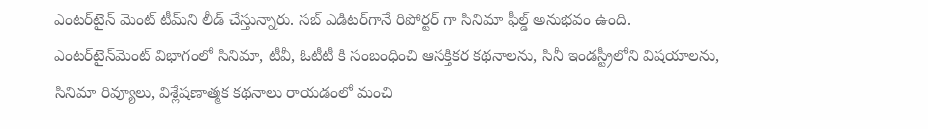ఎంటర్‌టైన్‌ మెంట్ టీమ్‌ని లీడ్‌ చేస్తున్నారు. సబ్‌ ఎడిటర్‌గానే రిపోర్టర్ గా సినిమా ఫీల్డ్ అనుభవం ఉంది. ఎంటర్‌టైన్‌మెంట్‌ విభాగంలో సినిమా, టీవీ, ఓటీటీ కి సంబంధించి ఆసక్తికర కథనాలను, సినీ ఇండస్ట్రీలోని విషయాలను, సినిమా రివ్యూలు, విశ్లేషణాత్మక కథనాలు రాయడంలో మంచి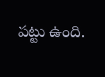పట్టు ఉంది.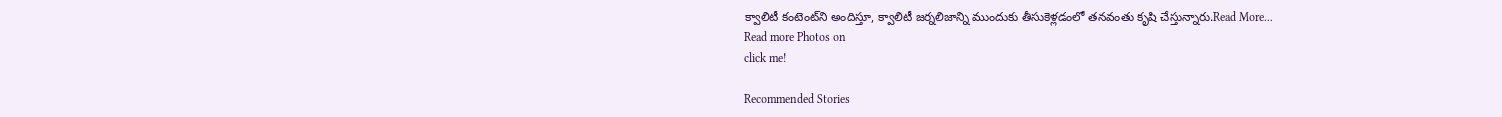క్వాలిటీ కంటెంట్‌ని అందిస్తూ, క్వాలిటీ జర్నలిజాన్ని ముందుకు తీసుకెళ్లడంలో తనవంతు కృషి చేస్తున్నారు.Read More...
Read more Photos on
click me!

Recommended Stories